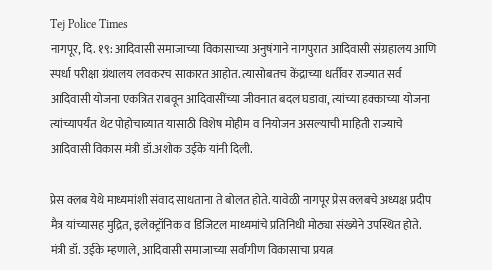Tej Police Times
नागपूर, दि. १९: आदिवासी समाजाच्या विकासाच्या अनुषंगाने नागपुरात आदिवासी संग्रहालय आणि स्पर्धा परीक्षा ग्रंथालय लवकरच साकारत आहोत. त्यासोबतच केंद्राच्या धर्तीवर राज्यात सर्व आदिवासी योजना एकत्रित राबवून आदिवासींच्या जीवनात बदल घडावा, त्यांच्या हक्काच्या योजना त्यांच्यापर्यंत थेट पोहोचाव्यात यासाठी विशेष मोहीम व नियोजन असल्याची माहिती राज्याचे आदिवासी विकास मंत्री डॉ.अशोक उईके यांनी दिली.

प्रेस क्लब येथे माध्यमांशी संवाद साधताना ते बोलत होते. यावेळी नागपूर प्रेस क्लबचे अध्यक्ष प्रदीप मैत्र यांच्यासह मुद्रित, इलेक्ट्रॉनिक व डिजिटल माध्यमांचे प्रतिनिधी मोठ्या संख्येने उपस्थित होते.
मंत्री डॉ. उईके म्हणाले, आदिवासी समाजाच्या सर्वांगीण विकासाचा प्रयत्न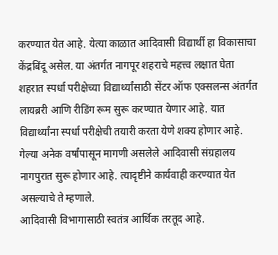करण्यात येत आहे. येत्या काळात आदिवासी विद्यार्थी हा विकासाचा केंद्रबिंदू असेल. या अंतर्गत नागपूर शहराचे महत्त्व लक्षात घेता शहरात स्पर्धा परीक्षेच्या विद्यार्थ्यांसाठी सेंटर ऑफ एक्सलन्स अंतर्गत लायब्ररी आणि रीडिंग रूम सुरू करण्यात येणार आहे. यात विद्यार्थ्यांना स्पर्धा परीक्षेची तयारी करता येणे शक्य होणार आहे.
गेल्या अनेक वर्षांपासून मागणी असलेले आदिवासी संग्रहालय नागपुरात सुरू होणार आहे. त्यादृष्टीने कार्यवाही करण्यात येत असल्याचे ते म्हणाले.
आदिवासी विभागासाठी स्वतंत्र आर्थिक तरतूद आहे.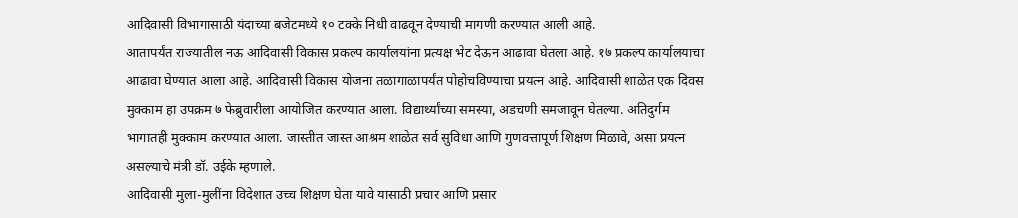आदिवासी विभागासाठी यंदाच्या बजेटमध्ये १० टक्के निधी वाढवून देण्याची मागणी करण्यात आली आहे.
आतापर्यंत राज्यातील नऊ आदिवासी विकास प्रकल्प कार्यालयांना प्रत्यक्ष भेट देऊन आढावा घेतला आहे. १७ प्रकल्प कार्यालयाचा आढावा घेण्यात आला आहे. आदिवासी विकास योजना तळागाळापर्यंत पोहोचविण्याचा प्रयत्न आहे. आदिवासी शाळेत एक दिवस मुक्काम हा उपक्रम ७ फेब्रुवारीला आयोजित करण्यात आला. विद्यार्थ्यांच्या समस्या, अडचणी समजावून घेतल्या. अतिदुर्गम भागातही मुक्काम करण्यात आला. जास्तीत जास्त आश्रम शाळेत सर्व सुविधा आणि गुणवत्तापूर्ण शिक्षण मिळावे, असा प्रयत्न असल्याचे मंत्री डॉ. उईके म्हणाले.
आदिवासी मुला-मुलींना विदेशात उच्च शिक्षण घेता यावे यासाठी प्रचार आणि प्रसार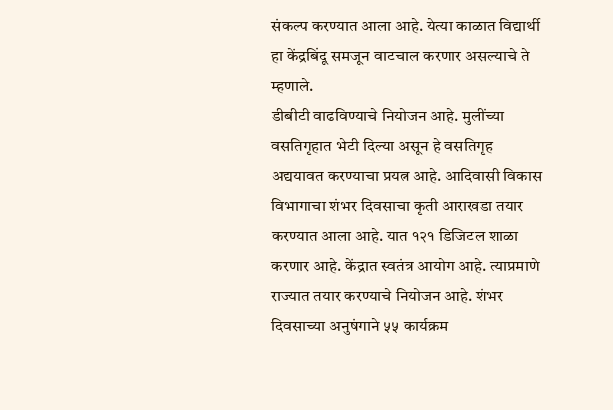संकल्प करण्यात आला आहे. येत्या काळात विद्यार्थी हा केंद्रबिंदू समजून वाटचाल करणार असल्याचे ते म्हणाले.
डीबीटी वाढविण्याचे नियोजन आहे. मुलींच्या वसतिगृहात भेटी दिल्या असून हे वसतिगृह अद्ययावत करण्याचा प्रयत्न आहे. आदिवासी विकास विभागाचा शंभर दिवसाचा कृती आराखडा तयार करण्यात आला आहे. यात १२१ डिजिटल शाळा करणार आहे. केंद्रात स्वतंत्र आयोग आहे. त्याप्रमाणे राज्यात तयार करण्याचे नियोजन आहे. शंभर दिवसाच्या अनुषंगाने ५५ कार्यक्रम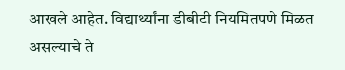आखले आहेत. विद्यार्थ्यांना डीबीटी नियमितपणे मिळत असल्याचे ते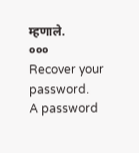म्हणाले.
०००
Recover your password.
A password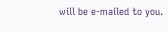will be e-mailed to you.